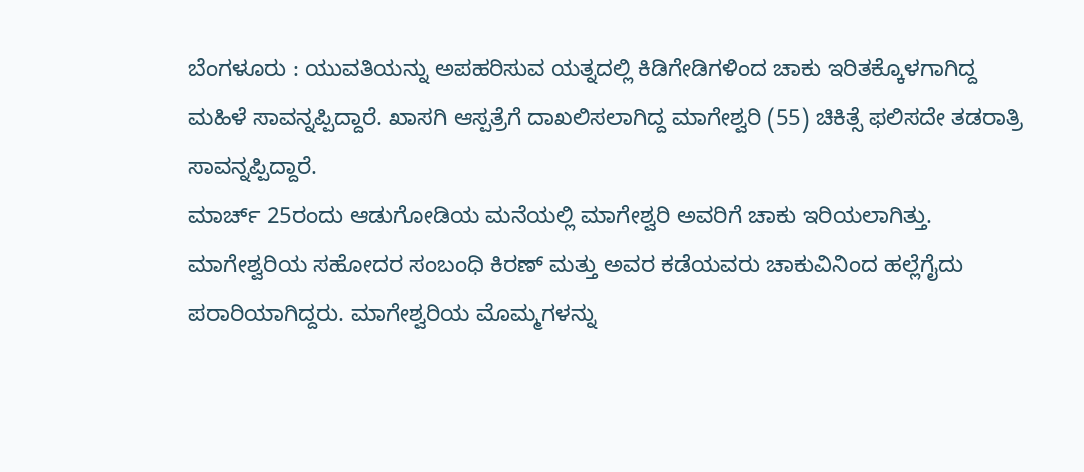ಬೆಂಗಳೂರು : ಯುವತಿಯನ್ನು ಅಪಹರಿಸುವ ಯತ್ನದಲ್ಲಿ ಕಿಡಿಗೇಡಿಗಳಿಂದ ಚಾಕು ಇರಿತಕ್ಕೊಳಗಾಗಿದ್ದ ಮಹಿಳೆ ಸಾವನ್ನಪ್ಪಿದ್ದಾರೆ. ಖಾಸಗಿ ಆಸ್ಪತ್ರೆಗೆ ದಾಖಲಿಸಲಾಗಿದ್ದ ಮಾಗೇಶ್ವರಿ (55) ಚಿಕಿತ್ಸೆ ಫಲಿಸದೇ ತಡರಾತ್ರಿ ಸಾವನ್ನಪ್ಪಿದ್ದಾರೆ.
ಮಾರ್ಚ್ 25ರಂದು ಆಡುಗೋಡಿಯ ಮನೆಯಲ್ಲಿ ಮಾಗೇಶ್ವರಿ ಅವರಿಗೆ ಚಾಕು ಇರಿಯಲಾಗಿತ್ತು. ಮಾಗೇಶ್ವರಿಯ ಸಹೋದರ ಸಂಬಂಧಿ ಕಿರಣ್ ಮತ್ತು ಅವರ ಕಡೆಯವರು ಚಾಕುವಿನಿಂದ ಹಲ್ಲೆಗೈದು ಪರಾರಿಯಾಗಿದ್ದರು. ಮಾಗೇಶ್ವರಿಯ ಮೊಮ್ಮಗಳನ್ನು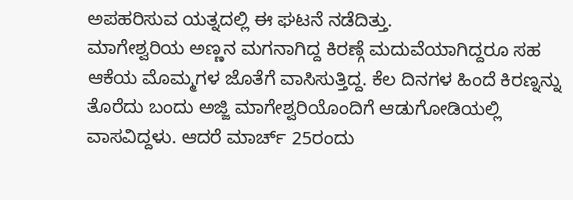ಅಪಹರಿಸುವ ಯತ್ನದಲ್ಲಿ ಈ ಘಟನೆ ನಡೆದಿತ್ತು.
ಮಾಗೇಶ್ವರಿಯ ಅಣ್ಣನ ಮಗನಾಗಿದ್ದ ಕಿರಣ್ಗೆ ಮದುವೆಯಾಗಿದ್ದರೂ ಸಹ ಆಕೆಯ ಮೊಮ್ಮಗಳ ಜೊತೆಗೆ ವಾಸಿಸುತ್ತಿದ್ದ. ಕೆಲ ದಿನಗಳ ಹಿಂದೆ ಕಿರಣ್ನನ್ನು ತೊರೆದು ಬಂದು ಅಜ್ಜಿ ಮಾಗೇಶ್ವರಿಯೊಂದಿಗೆ ಆಡುಗೋಡಿಯಲ್ಲಿ ವಾಸವಿದ್ದಳು. ಆದರೆ ಮಾರ್ಚ್ 25ರಂದು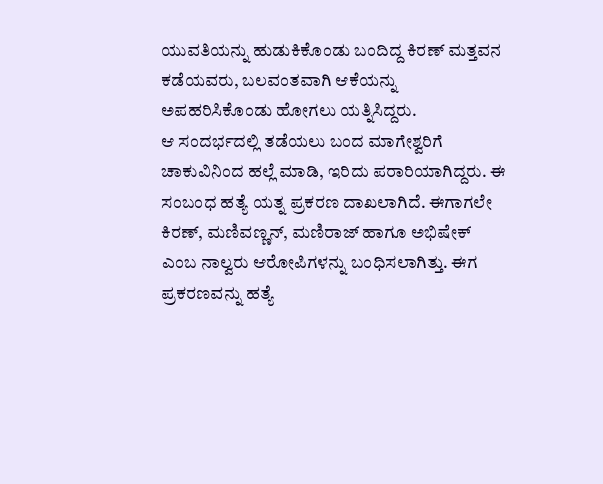ಯುವತಿಯನ್ನು ಹುಡುಕಿಕೊಂಡು ಬಂದಿದ್ದ ಕಿರಣ್ ಮತ್ತವನ ಕಡೆಯವರು, ಬಲವಂತವಾಗಿ ಆಕೆಯನ್ನು ಅಪಹರಿಸಿಕೊಂಡು ಹೋಗಲು ಯತ್ನಿಸಿದ್ದರು.
ಆ ಸಂದರ್ಭದಲ್ಲಿ ತಡೆಯಲು ಬಂದ ಮಾಗೇಶ್ವರಿಗೆ ಚಾಕುವಿನಿಂದ ಹಲ್ಲೆ ಮಾಡಿ, ಇರಿದು ಪರಾರಿಯಾಗಿದ್ದರು. ಈ ಸಂಬಂಧ ಹತ್ಯೆ ಯತ್ನ ಪ್ರಕರಣ ದಾಖಲಾಗಿದೆ. ಈಗಾಗಲೇ ಕಿರಣ್, ಮಣಿವಣ್ಣನ್, ಮಣಿರಾಜ್ ಹಾಗೂ ಅಭಿಷೇಕ್ ಎಂಬ ನಾಲ್ವರು ಆರೋಪಿಗಳನ್ನು ಬಂಧಿಸಲಾಗಿತ್ತು. ಈಗ ಪ್ರಕರಣವನ್ನು ಹತ್ಯೆ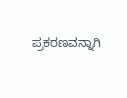ಪ್ರಕರಣವನ್ನಾಗಿ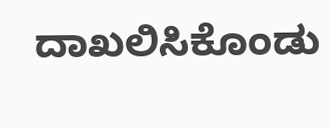ದಾಖಲಿಸಿಕೊಂಡು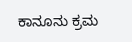ಕಾನೂನು ಕ್ರಮ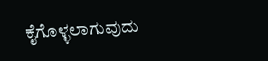ಕೈಗೊಳ್ಳಲಾಗುವುದು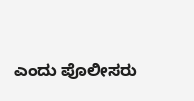ಎಂದು ಪೊಲೀಸರು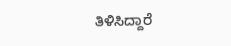ತಿಳಿಸಿದ್ದಾರೆ